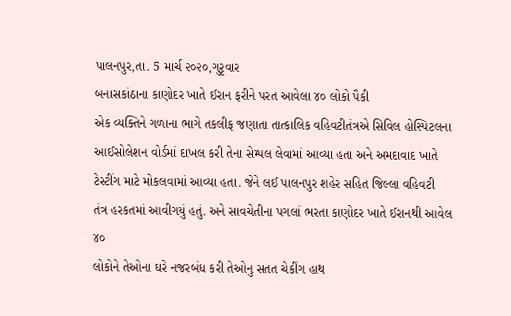પાલનપુર,તા. 5 માર્ચ ૨૦૨૦,ગુરૃવાર
બનાસકાંઠાના કાણોદર ખાતે ઈરાન ફરીને પરત આવેલા ૪૦ લોકો પૈકી
એક વ્યક્તિને ગળાના ભાગે તકલીફ જણાતા તાત્કાલિક વહિવટીતંત્રએ સિવિલ હોસ્પિટલના
આઈસોલેશન વોર્ડમાં દાખલ કરી તેના સેમ્પલ લેવામાં આવ્યા હતા અને અમદાવાદ ખાતે
ટેસ્ટીંગ માટે મોકલવામાં આવ્યા હતા. જેને લઈ પાલનપુર શહેર સહિત જિલ્લા વહિવટી
તંત્ર હરકતમાં આવીગયું હતું. અને સાવચેતીના પગલાં ભરતા કાણોદર ખાતે ઈરાનથી આવેલ ૪૦
લોકોને તેઓના ઘરે નજરબંધ કરી તેઓનુ સતત ચેકીંગ હાથ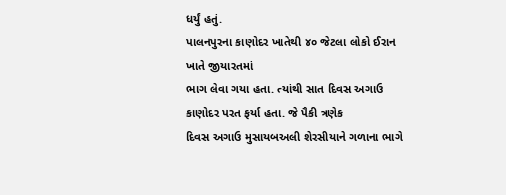ધર્યું હતું.
પાલનપુરના કાણોદર ખાતેથી ૪૦ જેટલા લોકો ઈરાન ખાતે જીયારતમાં
ભાગ લેવા ગયા હતા. ત્યાંથી સાત દિવસ અગાઉ કાણોદર પરત ફર્યા હતા. જે પૈકી ત્રણેક
દિવસ અગાઉ મુસાયબઅલી શેરસીયાને ગળાના ભાગે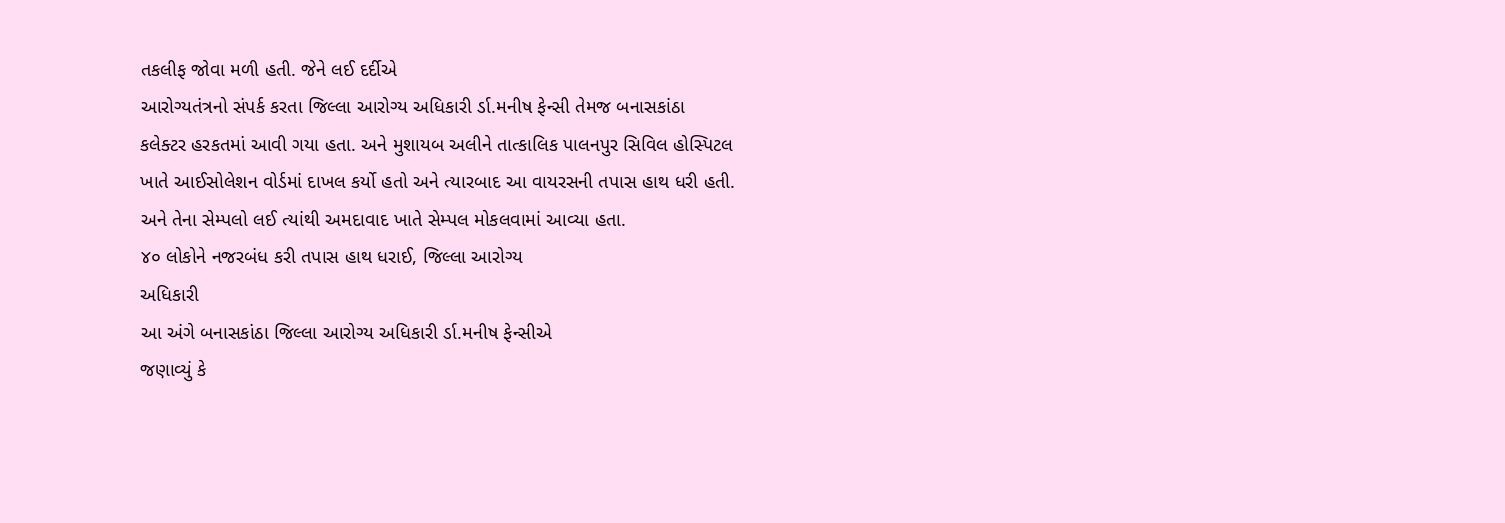તકલીફ જોવા મળી હતી. જેને લઈ દર્દીએ
આરોગ્યતંત્રનો સંપર્ક કરતા જિલ્લા આરોગ્ય અધિકારી ર્ડા.મનીષ ફેન્સી તેમજ બનાસકાંઠા
કલેક્ટર હરકતમાં આવી ગયા હતા. અને મુશાયબ અલીને તાત્કાલિક પાલનપુર સિવિલ હોસ્પિટલ
ખાતે આઈસોલેશન વોર્ડમાં દાખલ કર્યો હતો અને ત્યારબાદ આ વાયરસની તપાસ હાથ ધરી હતી.
અને તેના સેમ્પલો લઈ ત્યાંથી અમદાવાદ ખાતે સેમ્પલ મોકલવામાં આવ્યા હતા.
૪૦ લોકોને નજરબંધ કરી તપાસ હાથ ધરાઈ, જિલ્લા આરોગ્ય
અધિકારી
આ અંગે બનાસકાંઠા જિલ્લા આરોગ્ય અધિકારી ર્ડા.મનીષ ફેન્સીએ
જણાવ્યું કે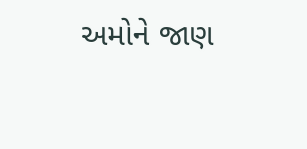અમોને જાણ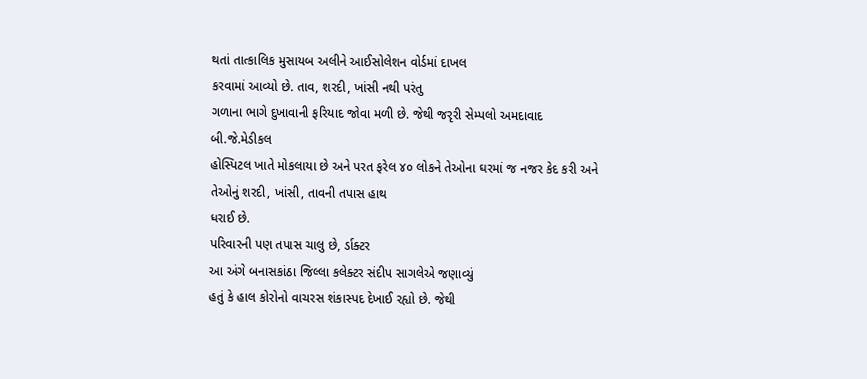થતાં તાત્કાલિક મુસાયબ અલીને આઈસોલેશન વોર્ડમાં દાખલ
કરવામાં આવ્યો છે. તાવ, શરદી, ખાંસી નથી પરંતુ
ગળાના ભાગે દુખાવાની ફરિયાદ જોવા મળી છે. જેથી જરૃરી સેમ્પલો અમદાવાદ બી.જે.મેડીકલ
હોસ્પિટલ ખાતે મોકલાયા છે અને પરત ફરેલ ૪૦ લોકને તેઓના ઘરમાં જ નજર કેદ કરી અને
તેઓનું શરદી, ખાંસી, તાવની તપાસ હાથ
ધરાઈ છે.
પરિવારની પણ તપાસ ચાલુ છે, ર્ડાક્ટર
આ અંગે બનાસકાંઠા જિલ્લા કલેક્ટર સંદીપ સાગલેએ જણાવ્યું
હતું કે હાલ કોરોનો વાચરસ શંકાસ્પદ દેખાઈ રહ્યો છે. જેથી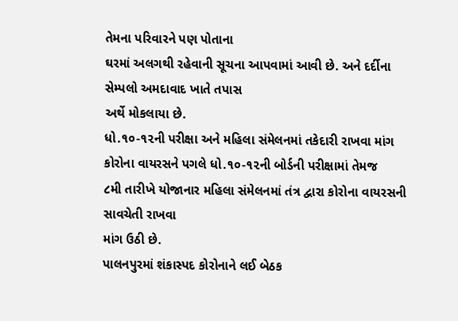તેમના પરિવારને પણ પોતાના
ઘરમાં અલગથી રહેવાની સૂચના આપવામાં આવી છે. અને દર્દીના સેમ્પલો અમદાવાદ ખાતે તપાસ
અર્થે મોકલાયા છે.
ધો.૧૦-૧૨ની પરીક્ષા અને મહિલા સંમેલનમાં તકેદારી રાખવા માંગ
કોરોના વાયરસને પગલે ધો.૧૦-૧૨ની બોર્ડની પરીક્ષામાં તેમજ
૮મી તારીખે યોજાનાર મહિલા સંમેલનમાં તંત્ર દ્વારા કોરોના વાયરસની સાવચેતી રાખવા
માંગ ઉઠી છે.
પાલનપુરમાં શંકાસ્પદ કોરોનાને લઈ બેઠક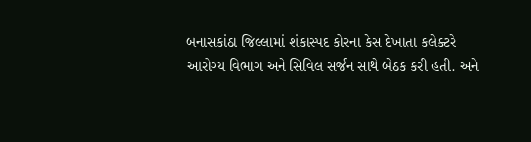બનાસકાંઠા જિલ્લામાં શંકાસ્પદ કોરના કેસ દેખાતા કલેક્ટરે
આરોગ્ય વિભાગ અને સિવિલ સર્જન સાથે બેઠક કરી હતી. અને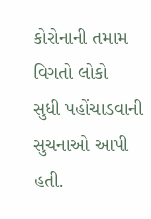કોરોનાની તમામ વિગતો લોકો
સુધી પહોંચાડવાની સુચનાઓ આપી હતી.